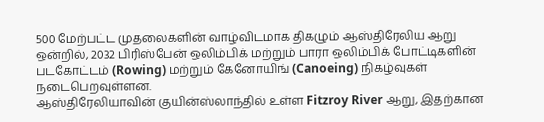500 மேற்பட்ட முதலைகளின் வாழ்விடமாக திகழும் ஆஸ்திரேலிய ஆறு ஒன்றில், 2032 பிரிஸ்பேன் ஒலிம்பிக் மற்றும் பாரா ஒலிம்பிக் போட்டிகளின் படகோட்டம் (Rowing) மற்றும் கேனோயிங் (Canoeing) நிகழ்வுகள் நடைபெறவுள்ளன.
ஆஸ்திரேலியாவின் குயின்ஸ்லாந்தில் உள்ள Fitzroy River ஆறு, இதற்கான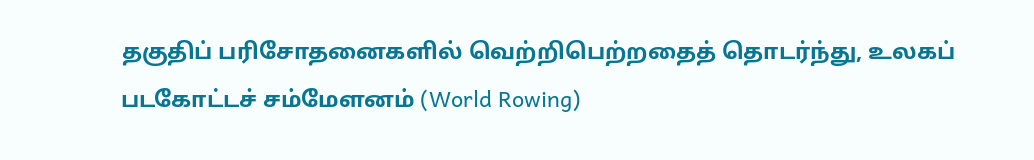தகுதிப் பரிசோதனைகளில் வெற்றிபெற்றதைத் தொடர்ந்து, உலகப் படகோட்டச் சம்மேளனம் (World Rowing)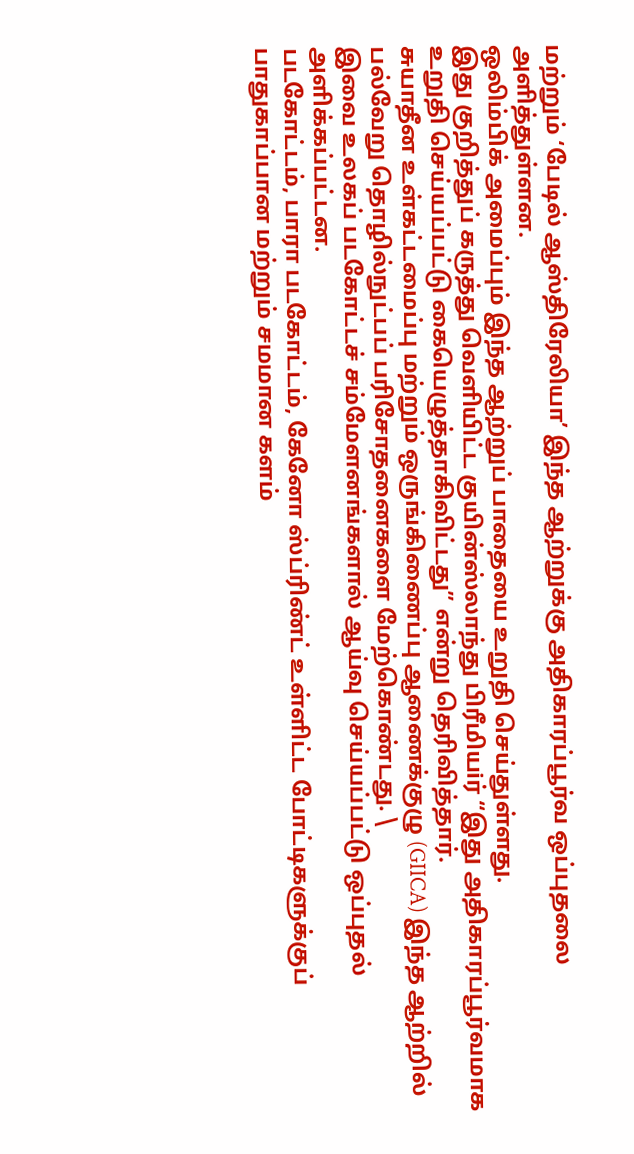மற்றும் ‘பேடில் ஆஸ்திரேலியா’ இந்த ஆற்றுக்கு அதிகாரப்பூர்வ ஒப்புதலை அளித்துள்ளன.
ஒலிம்பிக் அமைப்பும் இந்த ஆற்றுப் பாதையை உறுதி செய்துள்ளது.
இது குறித்துப் கருத்து வெளியிட்ட குயின்ஸ்லாந்து பிரீமியiர் “இது அதிகாரப்பூர்வமாக உறுதி செய்யப்பட்டு கையெழுத்தாகிவிட்டது” என்று தெரிவித்தார்.
சுயாதீன உள்கட்டமைப்பு மற்றும் ஒருங்கிணைப்பு ஆணைக்குழு (GIICA) இந்த ஆற்றில் பல்வேறு தொழில்நுட்பப் பரிசோதனைகளை மேற்கொண்டது. \
இவை உலகப் படகோட்டச் சம்மேளனங்களால் ஆய்வு செய்யப்பட்டு ஒப்புதல் அளிக்கப்பட்டன.
படகோட்டம், பாரா படகோட்டம், கேனோ ஸ்ப்ரிண்ட் உள்ளிட்ட போட்டிகளுக்குப் பாதுகாப்பான மற்றும் சமமான களம்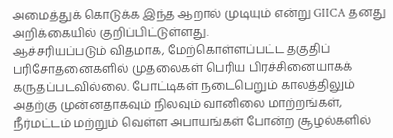அமைத்துக் கொடுக்க இந்த ஆறால் முடியும் என்று GIICA தனது அறிக்கையில் குறிப்பிட்டுள்ளது.
ஆச்சரியப்படும் விதமாக, மேற்கொள்ளப்பட்ட தகுதிப் பரிசோதனைகளில் முதலைகள் பெரிய பிரச்சினையாகக் கருதப்படவில்லை. போட்டிகள் நடைபெறும் காலத்திலும் அதற்கு முன்னதாகவும் நிலவும் வானிலை மாற்றங்கள், நீர்மட்டம் மற்றும் வெள்ள அபாயங்கள் போன்ற சூழல்களில்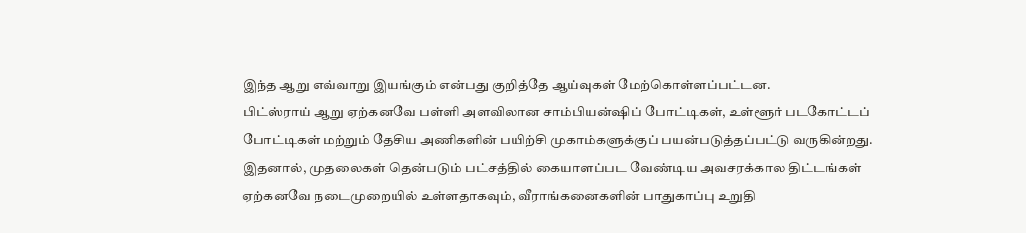இந்த ஆறு எவ்வாறு இயங்கும் என்பது குறித்தே ஆய்வுகள் மேற்கொள்ளப்பட்டன.
பிட்ஸ்ராய் ஆறு ஏற்கனவே பள்ளி அளவிலான சாம்பியன்ஷிப் போட்டிகள், உள்ளூர் படகோட்டப் போட்டிகள் மற்றும் தேசிய அணிகளின் பயிற்சி முகாம்களுக்குப் பயன்படுத்தப்பட்டு வருகின்றது.
இதனால், முதலைகள் தென்படும் பட்சத்தில் கையாளப்பட வேண்டிய அவசரக்கால திட்டங்கள் ஏற்கனவே நடைமுறையில் உள்ளதாகவும், வீராங்கனைகளின் பாதுகாப்பு உறுதி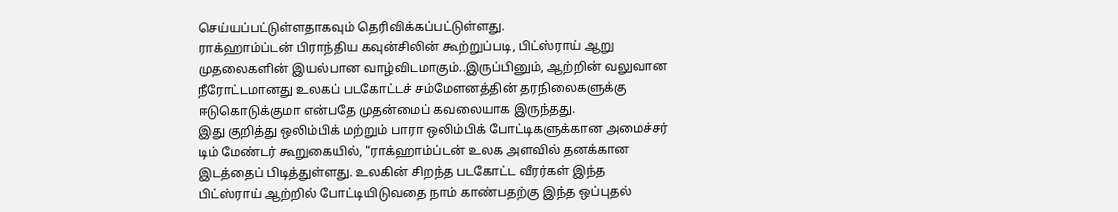செய்யப்பட்டுள்ளதாகவும் தெரிவிக்கப்பட்டுள்ளது.
ராக்ஹாம்ப்டன் பிராந்திய கவுன்சிலின் கூற்றுப்படி, பிட்ஸ்ராய் ஆறு முதலைகளின் இயல்பான வாழ்விடமாகும்..இருப்பினும், ஆற்றின் வலுவான நீரோட்டமானது உலகப் படகோட்டச் சம்மேளனத்தின் தரநிலைகளுக்கு ஈடுகொடுக்குமா என்பதே முதன்மைப் கவலையாக இருந்தது.
இது குறித்து ஒலிம்பிக் மற்றும் பாரா ஒலிம்பிக் போட்டிகளுக்கான அமைச்சர் டிம் மேண்டர் கூறுகையில், “ராக்ஹாம்ப்டன் உலக அளவில் தனக்கான இடத்தைப் பிடித்துள்ளது. உலகின் சிறந்த படகோட்ட வீரர்கள் இந்த பிட்ஸ்ராய் ஆற்றில் போட்டியிடுவதை நாம் காண்பதற்கு இந்த ஒப்புதல்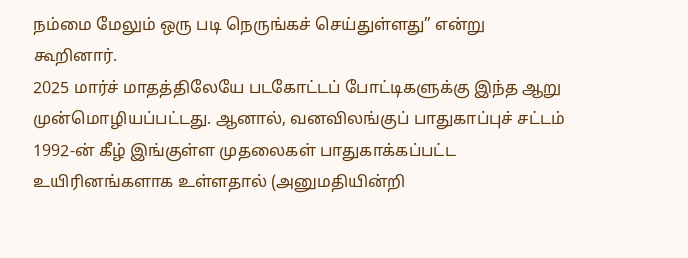நம்மை மேலும் ஒரு படி நெருங்கச் செய்துள்ளது” என்று கூறினார்.
2025 மார்ச் மாதத்திலேயே படகோட்டப் போட்டிகளுக்கு இந்த ஆறு முன்மொழியப்பட்டது. ஆனால், வனவிலங்குப் பாதுகாப்புச் சட்டம் 1992-ன் கீழ் இங்குள்ள முதலைகள் பாதுகாக்கப்பட்ட உயிரினங்களாக உள்ளதால் (அனுமதியின்றி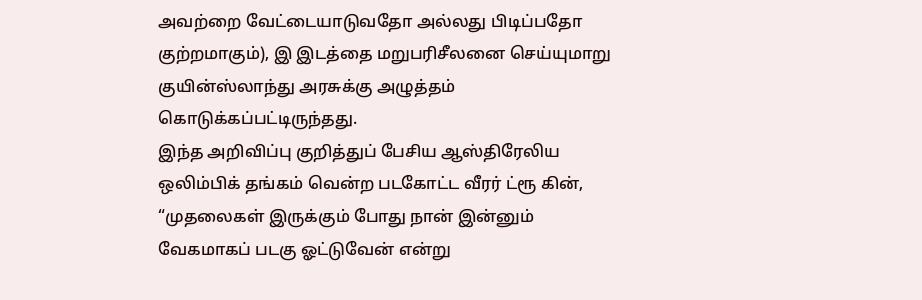அவற்றை வேட்டையாடுவதோ அல்லது பிடிப்பதோ குற்றமாகும்), இ இடத்தை மறுபரிசீலனை செய்யுமாறு குயின்ஸ்லாந்து அரசுக்கு அழுத்தம் கொடுக்கப்பட்டிருந்தது.
இந்த அறிவிப்பு குறித்துப் பேசிய ஆஸ்திரேலிய ஒலிம்பிக் தங்கம் வென்ற படகோட்ட வீரர் ட்ரூ கின், “முதலைகள் இருக்கும் போது நான் இன்னும் வேகமாகப் படகு ஓட்டுவேன் என்று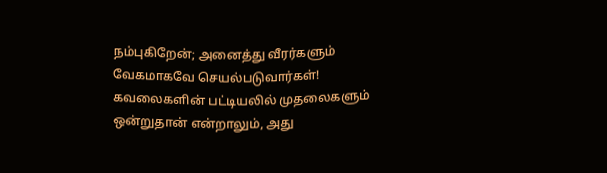நம்புகிறேன்; அனைத்து வீரர்களும் வேகமாகவே செயல்படுவார்கள்! கவலைகளின் பட்டியலில் முதலைகளும் ஒன்றுதான் என்றாலும், அது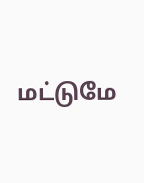மட்டுமே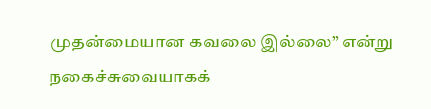முதன்மையான கவலை இல்லை” என்று நகைச்சுவையாகக்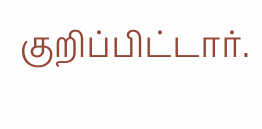குறிப்பிட்டார்.